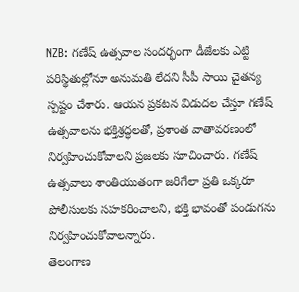NZB: గణేష్ ఉత్సవాల సందర్భంగా డీజేలకు ఎట్టి పరిస్థితుల్లోనూ అనుమతి లేదని సీపీ సాయి చైతన్య స్పష్టం చేశారు. ఆయన ప్రకటన విడుదల చేస్తూ గణేష్ ఉత్సవాలను భక్తిశ్రద్ధలతో, ప్రశాంత వాతావరణంలో నిర్వహించుకోవాలని ప్రజలకు సూచించారు. గణేష్ ఉత్సవాలు శాంతియుతంగా జరిగేలా ప్రతి ఒక్కరూ పోలీసులకు సహకరించాలని, భక్తి భావంతో పండుగను నిర్వహించుకోవాలన్నారు.
తెలంగాణ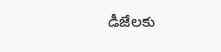డీజేలకు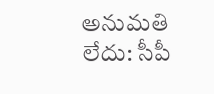అనుమతి లేదు: సీపీ